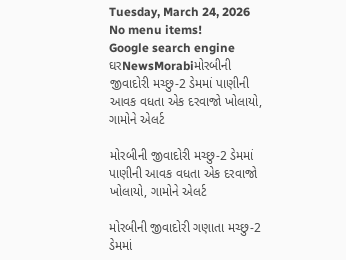Tuesday, March 24, 2026
No menu items!
Google search engine
ઘરNewsMorabiમોરબીની જીવાદોરી મચ્છુ-2 ડેમમાં પાણીની આવક વધતા એક દરવાજો ખોલાયો, ગામોને એલર્ટ

મોરબીની જીવાદોરી મચ્છુ-2 ડેમમાં પાણીની આવક વધતા એક દરવાજો ખોલાયો, ગામોને એલર્ટ

મોરબીની જીવાદોરી ગણાતા મચ્છુ-2 ડેમમાં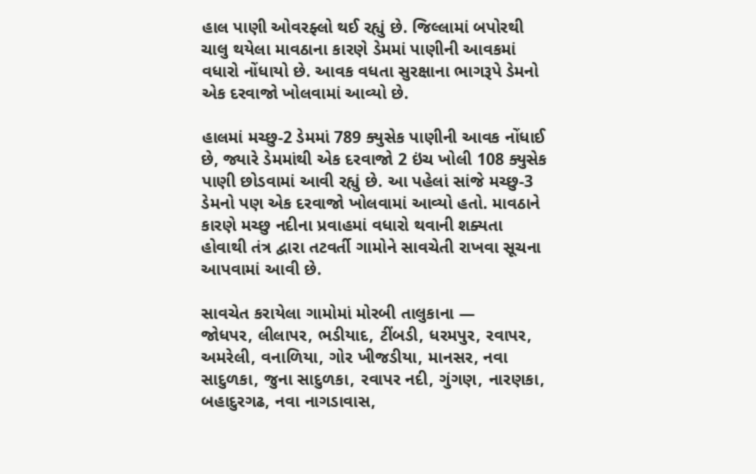હાલ પાણી ઓવરફ્લો થઈ રહ્યું છે. જિલ્લામાં બપોરથી ચાલુ થયેલા માવઠાના કારણે ડેમમાં પાણીની આવકમાં વધારો નોંધાયો છે. આવક વધતા સુરક્ષાના ભાગરૂપે ડેમનો એક દરવાજો ખોલવામાં આવ્યો છે.

હાલમાં મચ્છુ-2 ડેમમાં 789 ક્યુસેક પાણીની આવક નોંધાઈ છે, જ્યારે ડેમમાંથી એક દરવાજો 2 ઇંચ ખોલી 108 ક્યુસેક પાણી છોડવામાં આવી રહ્યું છે. આ પહેલાં સાંજે મચ્છુ-3 ડેમનો પણ એક દરવાજો ખોલવામાં આવ્યો હતો. માવઠાને કારણે મચ્છુ નદીના પ્રવાહમાં વધારો થવાની શક્યતા હોવાથી તંત્ર દ્વારા તટવર્તી ગામોને સાવચેતી રાખવા સૂચના આપવામાં આવી છે.

સાવચેત કરાયેલા ગામોમાં મોરબી તાલુકાના —
જોધપર, લીલાપર, ભડીયાદ, ટીંબડી, ધરમપુર, રવાપર, અમરેલી, વનાળિયા, ગોર ખીજડીયા, માનસર, નવા સાદુળકા, જુના સાદુળકા, રવાપર નદી, ગુંગણ, નારણકા, બહાદુરગઢ, નવા નાગડાવાસ,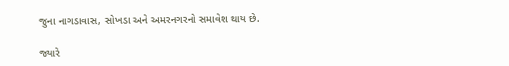જુના નાગડાવાસ, સોખડા અને અમરનગરનો સમાવેશ થાય છે.

જ્યારે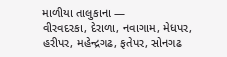માળીયા તાલુકાના —
વીરવદરકા, દેરાળા, નવાગામ, મેધપર, હરીપર, મહેન્દ્રગઢ, ફતેપર, સોનગઢ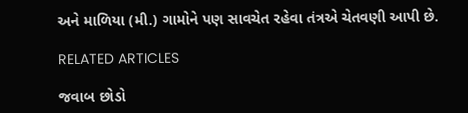અને માળિયા (મી.) ગામોને પણ સાવચેત રહેવા તંત્રએ ચેતવણી આપી છે.

RELATED ARTICLES

જવાબ છોડો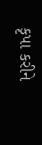કૃપા કરીને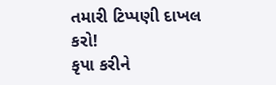તમારી ટિપ્પણી દાખલ કરો!
કૃપા કરીને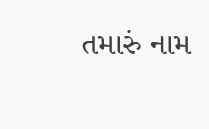તમારું નામ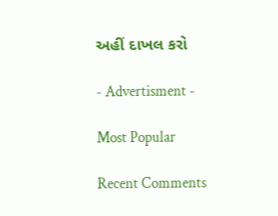અહીં દાખલ કરો

- Advertisment -

Most Popular

Recent Comments